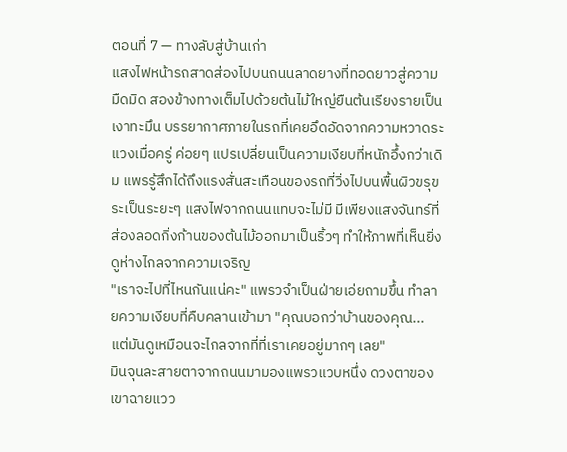ตอนที่ 7 — ทางลับสู่บ้านเก่า
แสงไฟหน้ารถสาดส่องไปบนถนนลาดยางที่ทอดยาวสู่ความมืดมิด สองข้างทางเต็มไปด้วยต้นไม้ใหญ่ยืนต้นเรียงรายเป็นเงาทะมึน บรรยากาศภายในรถที่เคยอึดอัดจากความหวาดระแวงเมื่อครู่ ค่อยๆ แปรเปลี่ยนเป็นความเงียบที่หนักอึ้งกว่าเดิม แพรรู้สึกได้ถึงแรงสั่นสะเทือนของรถที่วิ่งไปบนพื้นผิวขรุขระเป็นระยะๆ แสงไฟจากถนนแทบจะไม่มี มีเพียงแสงจันทร์ที่ส่องลอดกิ่งก้านของต้นไม้ออกมาเป็นริ้วๆ ทำให้ภาพที่เห็นยิ่งดูห่างไกลจากความเจริญ
"เราจะไปที่ไหนกันแน่คะ" แพรวจำเป็นฝ่ายเอ่ยถามขึ้น ทำลายความเงียบที่คืบคลานเข้ามา "คุณบอกว่าบ้านของคุณ... แต่มันดูเหมือนจะไกลจากที่ที่เราเคยอยู่มากๆ เลย"
มินจุนละสายตาจากถนนมามองแพรวแวบหนึ่ง ดวงตาของเขาฉายแวว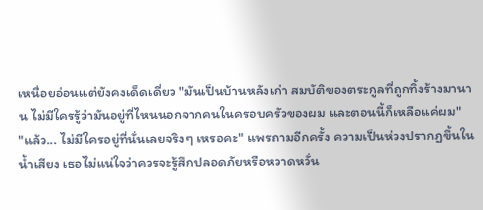เหนื่อยอ่อนแต่ยังคงเด็ดเดี่ยว "มันเป็นบ้านหลังเก่า สมบัติของตระกูลที่ถูกทิ้งร้างมานาน ไม่มีใครรู้ว่ามันอยู่ที่ไหนนอกจากคนในครอบครัวของผม และตอนนี้ก็เหลือแค่ผม"
"แล้ว... ไม่มีใครอยู่ที่นั่นเลยจริงๆ เหรอคะ" แพรถามอีกครั้ง ความเป็นห่วงปรากฏขึ้นในน้ำเสียง เธอไม่แน่ใจว่าควรจะรู้สึกปลอดภัยหรือหวาดหวั่น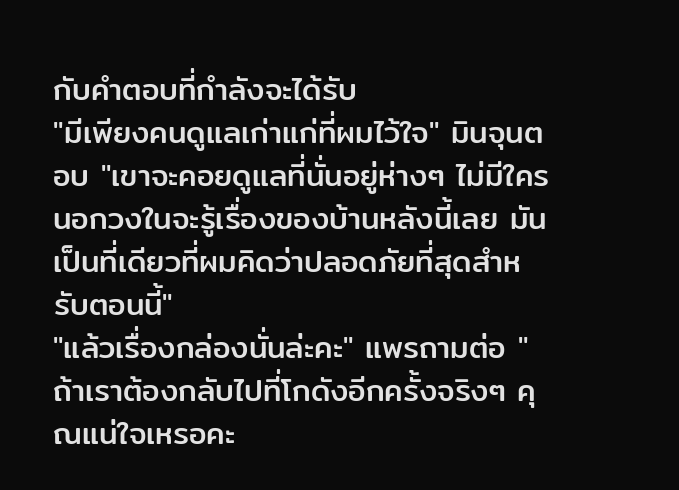กับคำตอบที่กำลังจะได้รับ
"มีเพียงคนดูแลเก่าแก่ที่ผมไว้ใจ" มินจุนตอบ "เขาจะคอยดูแลที่นั่นอยู่ห่างๆ ไม่มีใครนอกวงในจะรู้เรื่องของบ้านหลังนี้เลย มันเป็นที่เดียวที่ผมคิดว่าปลอดภัยที่สุดสำหรับตอนนี้"
"แล้วเรื่องกล่องนั่นล่ะคะ" แพรถามต่อ "ถ้าเราต้องกลับไปที่โกดังอีกครั้งจริงๆ คุณแน่ใจเหรอคะ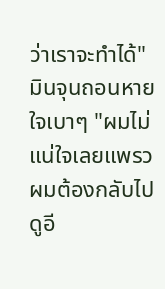ว่าเราจะทำได้"
มินจุนถอนหายใจเบาๆ "ผมไม่แน่ใจเลยแพรว ผมต้องกลับไปดูอี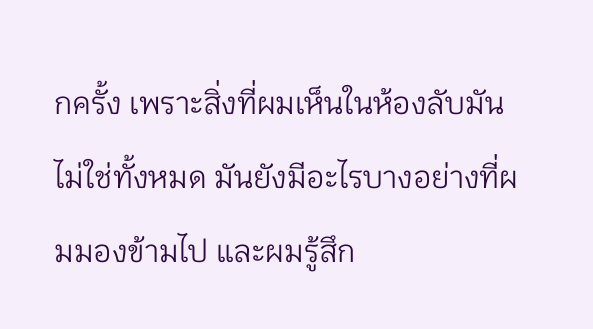กครั้ง เพราะสิ่งที่ผมเห็นในห้องลับมันไม่ใช่ทั้งหมด มันยังมีอะไรบางอย่างที่ผมมองข้ามไป และผมรู้สึก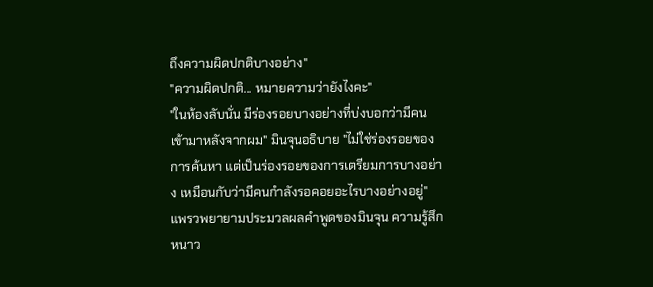ถึงความผิดปกติบางอย่าง"
"ความผิดปกติ... หมายความว่ายังไงคะ"
"ในห้องลับนั่น มีร่องรอยบางอย่างที่บ่งบอกว่ามีคนเข้ามาหลังจากผม" มินจุนอธิบาย "ไม่ใช่ร่องรอยของการค้นหา แต่เป็นร่องรอยของการเตรียมการบางอย่าง เหมือนกับว่ามีคนกำลังรอคอยอะไรบางอย่างอยู่"
แพรวพยายามประมวลผลคำพูดของมินจุน ความรู้สึกหนาว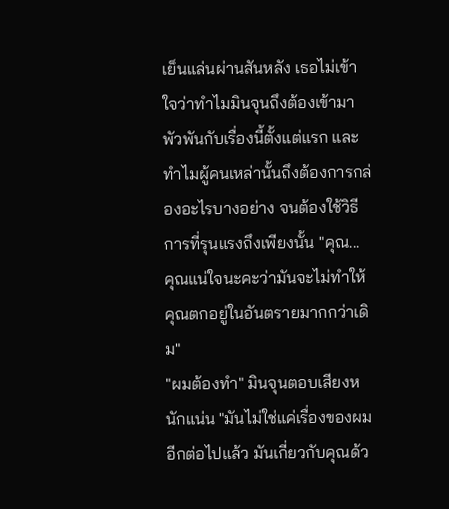เย็นแล่นผ่านสันหลัง เธอไม่เข้าใจว่าทำไมมินจุนถึงต้องเข้ามาพัวพันกับเรื่องนี้ตั้งแต่แรก และทำไมผู้คนเหล่านั้นถึงต้องการกล่องอะไรบางอย่าง จนต้องใช้วิธีการที่รุนแรงถึงเพียงนั้น "คุณ... คุณแน่ใจนะคะว่ามันจะไม่ทำให้คุณตกอยู่ในอันตรายมากกว่าเดิม"
"ผมต้องทำ" มินจุนตอบเสียงหนักแน่น "มันไม่ใช่แค่เรื่องของผมอีกต่อไปแล้ว มันเกี่ยวกับคุณด้ว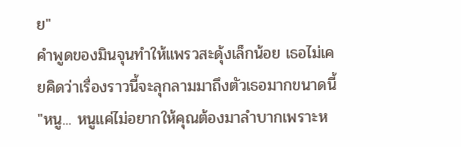ย"
คำพูดของมินจุนทำให้แพรวสะดุ้งเล็กน้อย เธอไม่เคยคิดว่าเรื่องราวนี้จะลุกลามมาถึงตัวเธอมากขนาดนี้ "หนู... หนูแค่ไม่อยากให้คุณต้องมาลำบากเพราะห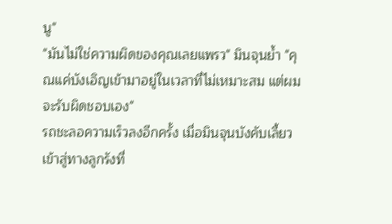นู"
"มันไม่ใช่ความผิดของคุณเลยแพรว" มินจุนย้ำ "คุณแค่บังเอิญเข้ามาอยู่ในเวลาที่ไม่เหมาะสม แต่ผมจะรับผิดชอบเอง"
รถชะลอความเร็วลงอีกครั้ง เมื่อมินจุนบังคับเลี้ยวเข้าสู่ทางลูกรังที่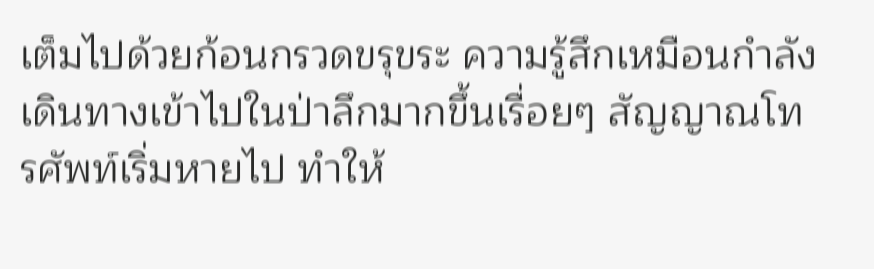เต็มไปด้วยก้อนกรวดขรุขระ ความรู้สึกเหมือนกำลังเดินทางเข้าไปในป่าลึกมากขึ้นเรื่อยๆ สัญญาณโทรศัพท์เริ่มหายไป ทำให้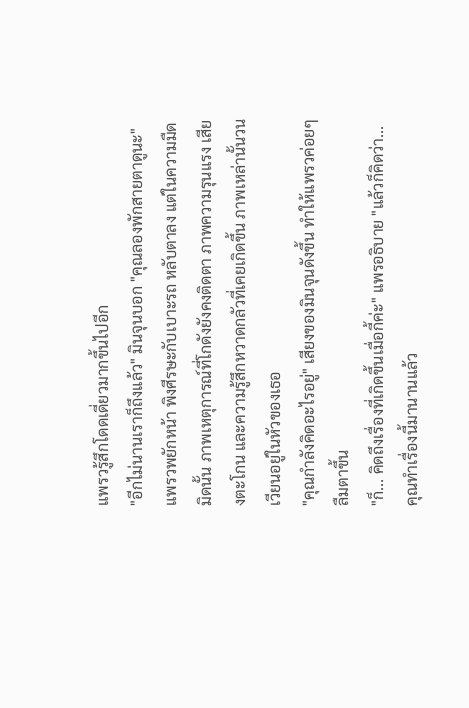แพรวรู้สึกโดดเดี่ยวมากขึ้นไปอีก
"อีกไม่นานเราก็ถึงแล้ว" มินจุนบอก "คุณลองพักสายตาดูนะ"
แพรวพยักหน้า พิงศีรษะกับเบาะรถ หลับตาลง แต่ในความมืดมิดนั้น ภาพเหตุการณ์ที่โกดังยังคงติดตา ภาพความรุนแรง เสียงตะโกน และความรู้สึกหวาดกลัวที่เคยเกิดขึ้น ภาพเหล่านั้นวนเวียนอยู่ในหัวของเธอ
"คุณกำลังคิดอะไรอยู่" เสียงของมินจุนดังขึ้น ทำให้แพรวค่อยๆ ลืมตาขึ้น
"ก็... คิดถึงเรื่องที่เกิดขึ้นเมื่อกี้ค่ะ" แพรอธิบาย "แล้วก็คิดว่า... คุณทำเรื่องนี้มานานแล้ว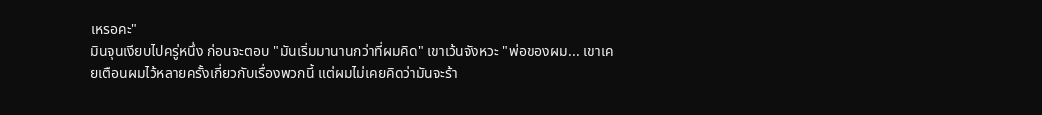เหรอคะ"
มินจุนเงียบไปครู่หนึ่ง ก่อนจะตอบ "มันเริ่มมานานกว่าที่ผมคิด" เขาเว้นจังหวะ "พ่อของผม... เขาเคยเตือนผมไว้หลายครั้งเกี่ยวกับเรื่องพวกนี้ แต่ผมไม่เคยคิดว่ามันจะร้า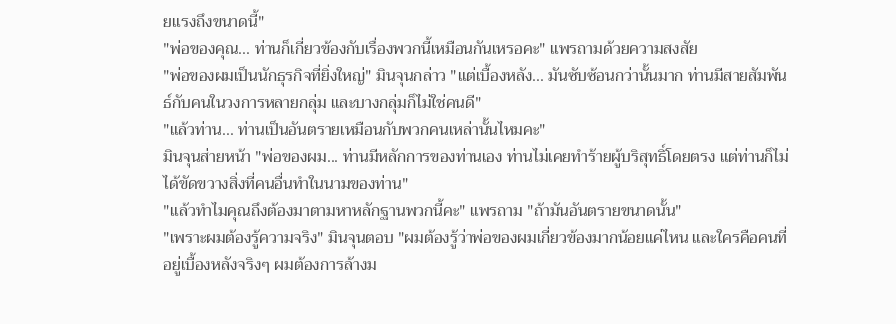ยแรงถึงขนาดนี้"
"พ่อของคุณ... ท่านก็เกี่ยวข้องกับเรื่องพวกนี้เหมือนกันเหรอคะ" แพรถามด้วยความสงสัย
"พ่อของผมเป็นนักธุรกิจที่ยิ่งใหญ่" มินจุนกล่าว "แต่เบื้องหลัง... มันซับซ้อนกว่านั้นมาก ท่านมีสายสัมพันธ์กับคนในวงการหลายกลุ่ม และบางกลุ่มก็ไม่ใช่คนดี"
"แล้วท่าน... ท่านเป็นอันตรายเหมือนกับพวกคนเหล่านั้นไหมคะ"
มินจุนส่ายหน้า "พ่อของผม... ท่านมีหลักการของท่านเอง ท่านไม่เคยทำร้ายผู้บริสุทธิ์โดยตรง แต่ท่านก็ไม่ได้ขัดขวางสิ่งที่คนอื่นทำในนามของท่าน"
"แล้วทำไมคุณถึงต้องมาตามหาหลักฐานพวกนี้คะ" แพรถาม "ถ้ามันอันตรายขนาดนั้น"
"เพราะผมต้องรู้ความจริง" มินจุนตอบ "ผมต้องรู้ว่าพ่อของผมเกี่ยวข้องมากน้อยแค่ไหน และใครคือคนที่อยู่เบื้องหลังจริงๆ ผมต้องการล้างม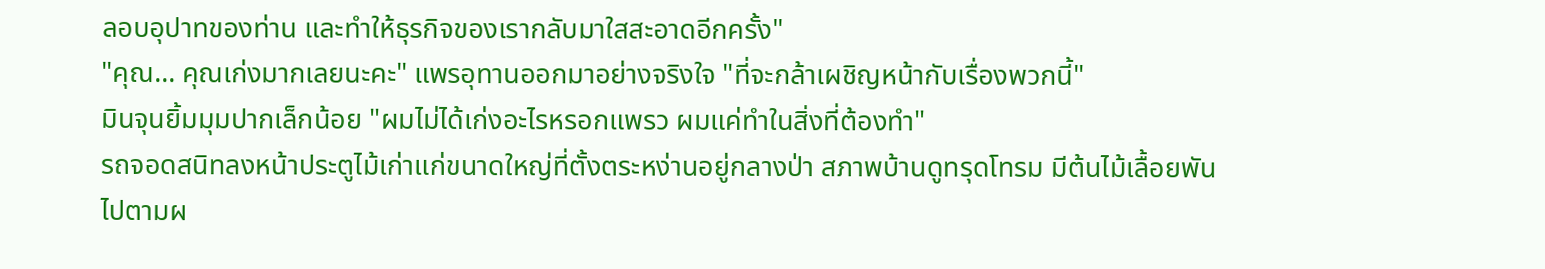ลอบอุปาทของท่าน และทำให้ธุรกิจของเรากลับมาใสสะอาดอีกครั้ง"
"คุณ... คุณเก่งมากเลยนะคะ" แพรอุทานออกมาอย่างจริงใจ "ที่จะกล้าเผชิญหน้ากับเรื่องพวกนี้"
มินจุนยิ้มมุมปากเล็กน้อย "ผมไม่ได้เก่งอะไรหรอกแพรว ผมแค่ทำในสิ่งที่ต้องทำ"
รถจอดสนิทลงหน้าประตูไม้เก่าแก่ขนาดใหญ่ที่ตั้งตระหง่านอยู่กลางป่า สภาพบ้านดูทรุดโทรม มีต้นไม้เลื้อยพันไปตามผ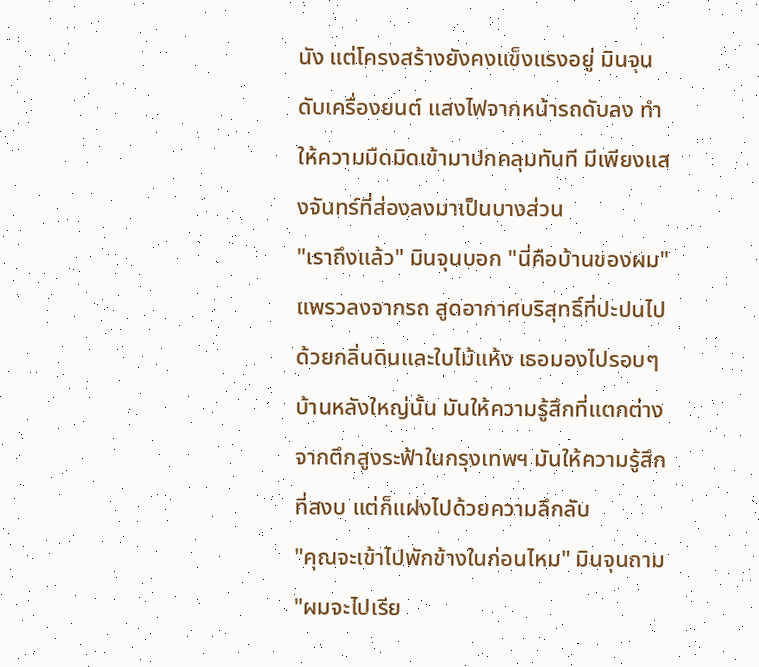นัง แต่โครงสร้างยังคงแข็งแรงอยู่ มินจุนดับเครื่องยนต์ แสงไฟจากหน้ารถดับลง ทำให้ความมืดมิดเข้ามาปกคลุมทันที มีเพียงแสงจันทร์ที่ส่องลงมาเป็นบางส่วน
"เราถึงแล้ว" มินจุนบอก "นี่คือบ้านของผม"
แพรวลงจากรถ สูดอากาศบริสุทธิ์ที่ปะปนไปด้วยกลิ่นดินและใบไม้แห้ง เธอมองไปรอบๆ บ้านหลังใหญ่นั้น มันให้ความรู้สึกที่แตกต่างจากตึกสูงระฟ้าในกรุงเทพฯ มันให้ความรู้สึกที่สงบ แต่ก็แฝงไปด้วยความลึกลับ
"คุณจะเข้าไปพักข้างในก่อนไหม" มินจุนถาม "ผมจะไปเรีย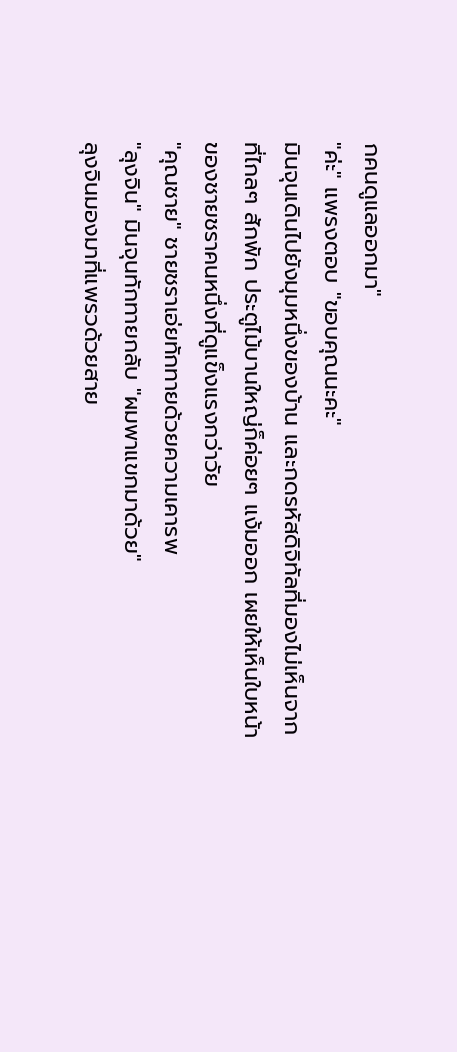กคนดูแลออกมา"
"ค่ะ" แพรงตอบ "ขอบคุณนะคะ"
มินจุนเดินไปยังมุมหนึ่งของบ้าน และกดรหัสดิจิทัลที่มองไม่เห็นจากที่ไกลๆ สักพัก ประตูไม้บานใหญ่ก็ค่อยๆ แง้มออก เผยให้เห็นใบหน้าของชายชราคนหนึ่งที่ดูแข็งแรงกว่าวัย
"คุณชาย" ชายชราเอ่ยทักทายด้วยความเคารพ
"ลุงจิน" มินจุนทักทายกลับ "ผมพาแขกมาด้วย"
ลุงจินมองมาที่แพรวด้วยสาย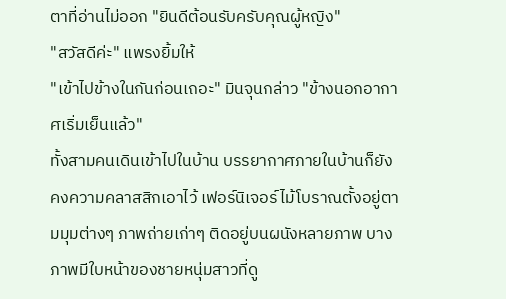ตาที่อ่านไม่ออก "ยินดีต้อนรับครับคุณผู้หญิง"
"สวัสดีค่ะ" แพรงยิ้มให้
"เข้าไปข้างในกันก่อนเถอะ" มินจุนกล่าว "ข้างนอกอากาศเริ่มเย็นแล้ว"
ทั้งสามคนเดินเข้าไปในบ้าน บรรยากาศภายในบ้านก็ยังคงความคลาสสิกเอาไว้ เฟอร์นิเจอร์ไม้โบราณตั้งอยู่ตามมุมต่างๆ ภาพถ่ายเก่าๆ ติดอยู่บนผนังหลายภาพ บางภาพมีใบหน้าของชายหนุ่มสาวที่ดู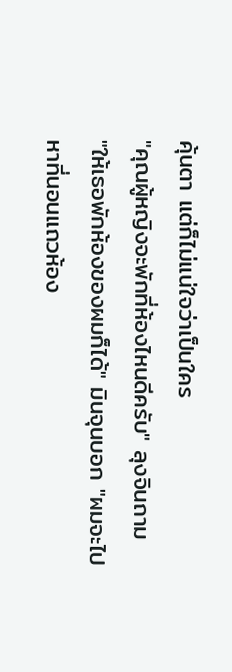คุ้นตา แต่ก็ไม่แน่ใจว่าเป็นใคร
"คุณผู้หญิงจะพักที่ห้องไหนดีครับ" ลุงจินถาม
"ให้เธอพักห้องของผมก็ได้" มินจุนบอก "ผมจะไปหาที่นอนแถวห้อง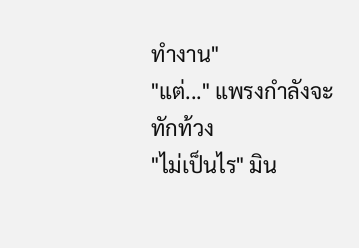ทำงาน"
"แต่..." แพรงกำลังจะทักท้วง
"ไม่เป็นไร" มิน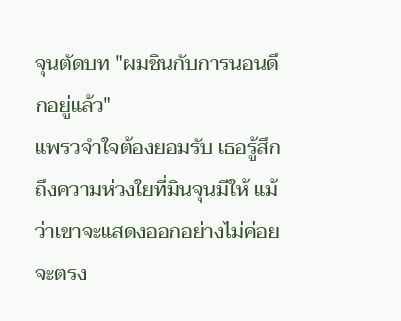จุนตัดบท "ผมชินกับการนอนดึกอยู่แล้ว"
แพรวจำใจต้องยอมรับ เธอรู้สึกถึงความห่วงใยที่มินจุนมีให้ แม้ว่าเขาจะแสดงออกอย่างไม่ค่อยจะตรง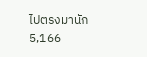ไปตรงมานัก
5,166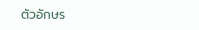ตัวอักษร